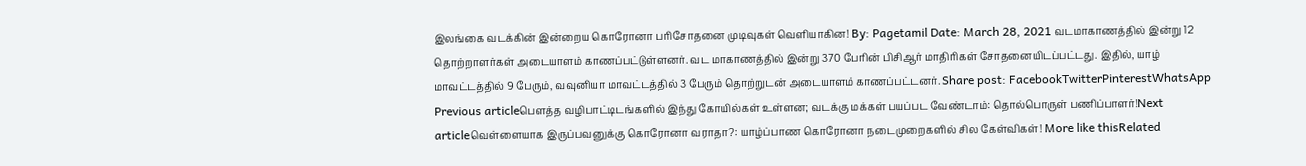இலங்கை வடக்கின் இன்றைய கொரோனா பரிசோதனை முடிவுகள் வெளியாகின! By: Pagetamil Date: March 28, 2021 வடமாகாணத்தில் இன்று 12 தொற்றாளர்கள் அடையாளம் காணப்பட்டுள்ளனர். வட மாகாணத்தில் இன்று 370 பேரின் பிசிஆர் மாதிரிகள் சோதனையிடப்பட்டது. இதில், யாழ் மாவட்டத்தில் 9 பேரும், வவுனியா மாவட்டத்தில் 3 பேரும் தொற்றுடன் அடையாளம் காணப்பட்டனர். Share post: FacebookTwitterPinterestWhatsApp Previous articleபௌத்த வழிபாட்டிடங்களில் இந்து கோயில்கள் உள்ளன; வடக்கு மக்கள் பயப்பட வேண்டாம்: தொல்பொருள் பணிப்பாளர்!Next articleவெள்ளையாக இருப்பவனுக்கு கொரோனா வராதா?: யாழ்ப்பாண கொரோனா நடைமுறைகளில் சில கேள்விகள்! More like thisRelated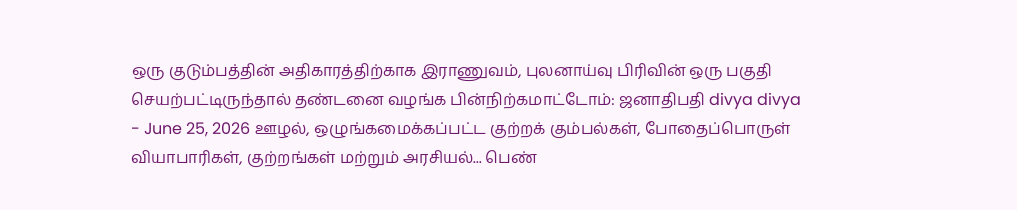ஒரு குடும்பத்தின் அதிகாரத்திற்காக இராணுவம், புலனாய்வு பிரிவின் ஒரு பகுதி செயற்பட்டிருந்தால் தண்டனை வழங்க பின்நிற்கமாட்டோம்: ஜனாதிபதி divya divya - June 25, 2026 ஊழல், ஒழுங்கமைக்கப்பட்ட குற்றக் கும்பல்கள், போதைப்பொருள் வியாபாரிகள், குற்றங்கள் மற்றும் அரசியல்... பெண்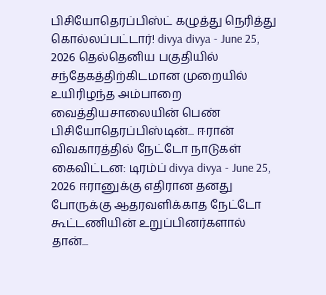பிசியோதெரப்பிஸ்ட் கழுத்து நெரித்து கொல்லப்பட்டார்! divya divya - June 25, 2026 தெல்தெனிய பகுதியில் சந்தேகத்திற்கிடமான முறையில் உயிரிழந்த அம்பாறை வைத்தியசாலையின் பெண் பிசியோதெரப்பிஸ்டின்... ஈரான் விவகாரத்தில் நேட்டோ நாடுகள் கைவிட்டன: டிரம்ப் divya divya - June 25, 2026 ஈரானுக்கு எதிரான தனது போருக்கு ஆதரவளிக்காத நேட்டோ கூட்டணியின் உறுப்பினர்களால் தான்...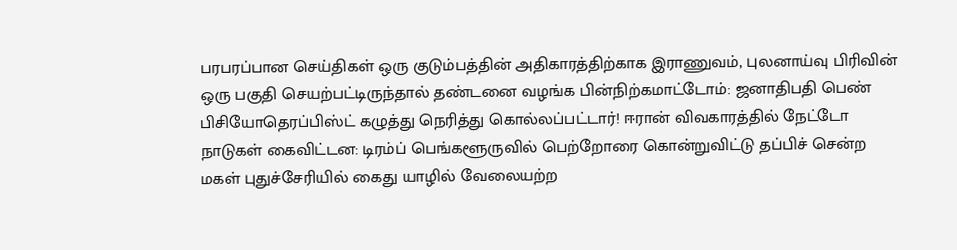பரபரப்பான செய்திகள் ஒரு குடும்பத்தின் அதிகாரத்திற்காக இராணுவம், புலனாய்வு பிரிவின் ஒரு பகுதி செயற்பட்டிருந்தால் தண்டனை வழங்க பின்நிற்கமாட்டோம்: ஜனாதிபதி பெண் பிசியோதெரப்பிஸ்ட் கழுத்து நெரித்து கொல்லப்பட்டார்! ஈரான் விவகாரத்தில் நேட்டோ நாடுகள் கைவிட்டன: டிரம்ப் பெங்களூருவில் பெற்றோரை கொன்றுவிட்டு தப்பிச் சென்ற மகள் புதுச்சேரியில் கைது யாழில் வேலையற்ற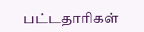பட்டதாரிகள்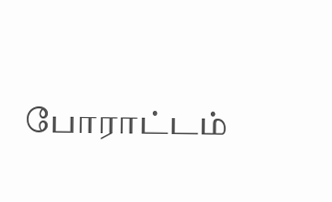போராட்டம்